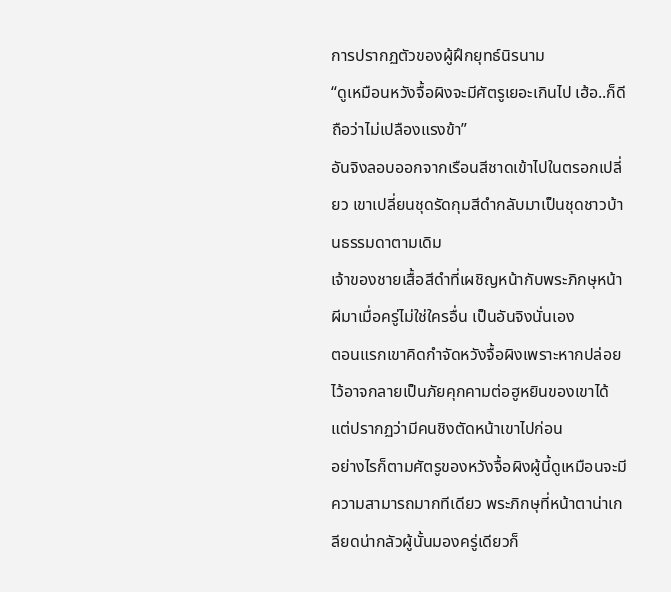การปรากฏตัวของผู้ฝึกยุทธ์นิรนาม
“ดูเหมือนหวังจื้อผิงจะมีศัตรูเยอะเกินไป เฮ้อ..ก็ดี ถือว่าไม่เปลืองแรงข้า”
อันจิงลอบออกจากเรือนสีชาดเข้าไปในตรอกเปลี่ยว เขาเปลี่ยนชุดรัดกุมสีดำกลับมาเป็นชุดชาวบ้านธรรมดาตามเดิม
เจ้าของชายเสื้อสีดำที่เผชิญหน้ากับพระภิกษุหน้าผีมาเมื่อครู่ไม่ใช่ใครอื่น เป็นอันจิงนั่นเอง
ตอนแรกเขาคิดกำจัดหวังจื้อผิงเพราะหากปล่อยไว้อาจกลายเป็นภัยคุกคามต่อฮูหยินของเขาได้ แต่ปรากฏว่ามีคนชิงตัดหน้าเขาไปก่อน
อย่างไรก็ตามศัตรูของหวังจื้อผิงผู้นี้ดูเหมือนจะมีความสามารถมากทีเดียว พระภิกษุที่หน้าตาน่าเกลียดน่ากลัวผู้นั้นมองครู่เดียวก็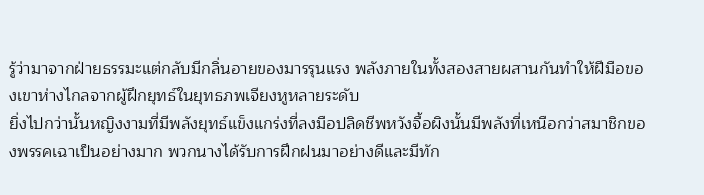รู้ว่ามาจากฝ่ายธรรมะแต่กลับมีกลิ่นอายของมารรุนแรง พลังภายในทั้งสองสายผสานกันทำให้ฝีมือของเขาห่างไกลจากผู้ฝึกยุทธ์ในยุทธภพเจียงหูหลายระดับ
ยิ่งไปกว่านั้นหญิงงามที่มีพลังยุทธ์แข็งแกร่งที่ลงมือปลิดชีพหวังจื้อผิงนั้นมีพลังที่เหนือกว่าสมาชิกของพรรคเฉาเป็นอย่างมาก พวกนางได้รับการฝึกฝนมาอย่างดีและมีทัก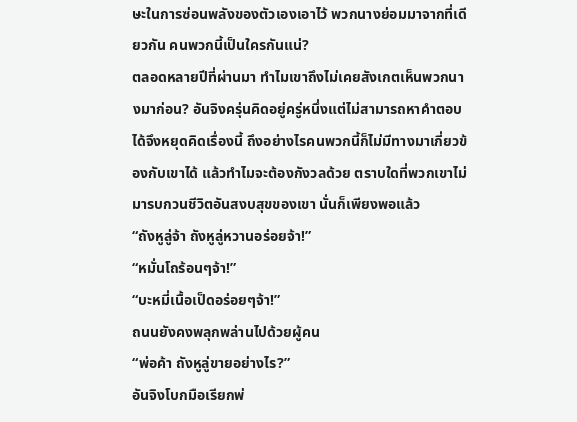ษะในการซ่อนพลังของตัวเองเอาไว้ พวกนางย่อมมาจากที่เดียวกัน คนพวกนี้เป็นใครกันแน่?
ตลอดหลายปีที่ผ่านมา ทำไมเขาถึงไม่เคยสังเกตเห็นพวกนางมาก่อน? อันจิงครุ่นคิดอยู่ครู่หนึ่งแต่ไม่สามารถหาคำตอบได้จึงหยุดคิดเรื่องนี้ ถึงอย่างไรคนพวกนี้ก็ไม่มีทางมาเกี่ยวข้องกับเขาได้ แล้วทำไมจะต้องกังวลด้วย ตราบใดที่พวกเขาไม่มารบกวนชีวิตอันสงบสุขของเขา นั่นก็เพียงพอแล้ว
“ถังหูลู่จ้า ถังหูลู่หวานอร่อยจ้า!”
“หมั่นโถร้อนๆจ้า!”
“บะหมี่เนื้อเป็ดอร่อยๆจ้า!”
ถนนยังคงพลุกพล่านไปด้วยผู้คน
“พ่อค้า ถังหูลู่ขายอย่างไร?”
อันจิงโบกมือเรียกพ่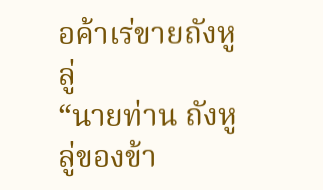อค้าเร่ขายถังหูลู่
“นายท่าน ถังหูลู่ของข้า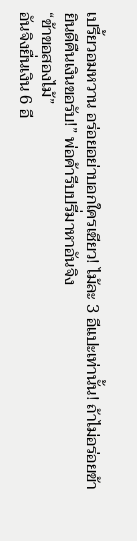เปรี้ยวอมหวาน อร่อยอย่าบอกใครเชียว! ไม้ละ 3 อีแปะเท่านั้น! ถ้าไม่อร่อยข้ายินดีคืนเงินขอรับ!” พ่อค้ารีบปรี่มาหาอันจิง
“ข้าขอสองไม้”
อันจิงยื่นเงิน 6 อี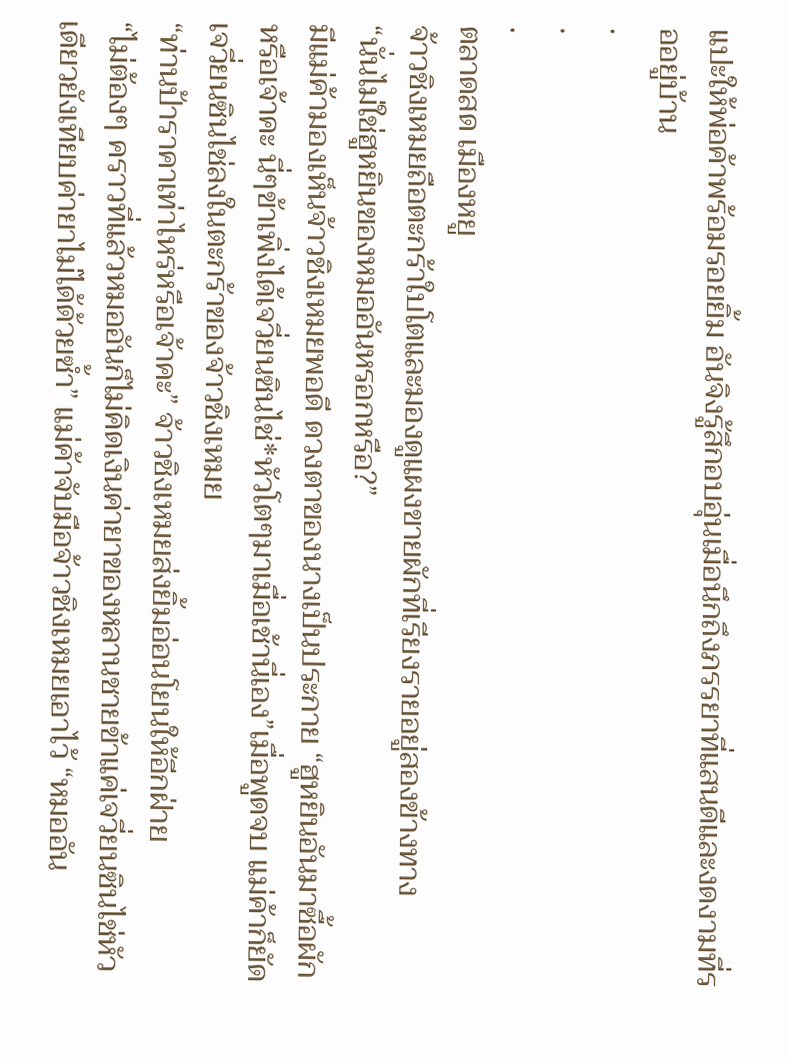แปะให้พ่อค้าพร้อมรอยยิ้ม อันจิงรู้สึกอบอุ่นเมื่อนึกถึงภรรยาที่แสนดีและงดงามที่รออยู่บ้าน
.
.
.
ตลาดสด เมืองหยู
จ้าวชิงเหมยถือตะกร้าใบโตและมองดูแผงขายผักที่เรียงรายอยู่สองข้างทาง
“นั่นไม่ใช่ฮูหยินของหมออันหรอกหรือ?”
มีแม่ค้ามองเห็นจ้าวชิงเหมยพอดี ดวงตาของนางเป็นประกาย “ฮูหยินอันมาซื้อผักหรือเจ้าคะ นี่ๆข้าเพิ่งได้เจวี่ยนซินไช่*หัวโตๆมาเมื่อเช้านี่เอง”เมื่อพูดจบ แม่ค้าก็ยัดเจวี่ยนซินไช่ลงในตะกร้าของจ้าวชิงเหมย
“ท่านป้าราคาเท่าไหร่หรือเจ้าคะ” จ้าวชิงเหมยส่งยิ้มอ่อนโยนให้อีกฝ่าย
“ไม่ต้องๆ คราวที่แล้วหมออันก็ไม่คิดเงินค่ายาของหลานชายข้าแค่เจวี่ยนซินไช่หัวเดียวยังเทียบค่ายาไม่ได้ด้วยซ้ำ” แม่ค้าจับมือจ้าวชิงเหมยเอาไว้ “หมออัน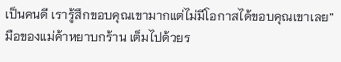เป็นคนดี เรารู้สึกขอบคุณเขามากแต่ไม่มีโอกาสได้ขอบคุณเขาเลย” มือของแม่ค้าหยาบกร้าน เต็มไปด้วยร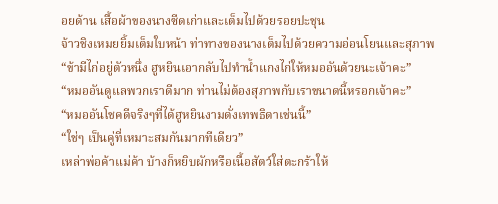อยด้าน เสื้อผ้าของนางซีดเก่าและเต็มไปด้วยรอยปะชุน
จ้าวชิงเหมยยิ้มเต็มใบหน้า ท่าทางของนางเต็มไปด้วยความอ่อนโยนและสุภาพ
“ข้ามีไก่อยู่ตัวหนึ่ง ฮูหยินเอากลับไปทำน้ำแกงไก่ให้หมออันด้วยนะเจ้าคะ”
“หมออันดูแลพวกเราดีมาก ท่านไม่ต้องสุภาพกับเราขนาดนี้หรอกเจ้าคะ”
“หมออันโชคดีจริงๆที่ได้ฮูหยินงามดั่งเทพธิดาเช่นนี้”
“ใช่ๆ เป็นคู่ที่เหมาะสมกันมากทีเดียว”
เหล่าพ่อค้าแม่ค้า บ้างก็หยิบผักหรือเนื้อสัตว์ใส่ตะกร้าให้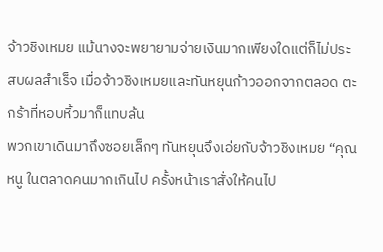จ้าวชิงเหมย แม้นางจะพยายามจ่ายเงินมากเพียงใดแต่ก็ไม่ประสบผลสำเร็จ เมื่อจ้าวชิงเหมยและทันหยุนก้าวออกจากตลอด ตะกร้าที่หอบหิ้วมาก็แทบล้น
พวกเขาเดินมาถึงซอยเล็กๆ ทันหยุนจึงเอ่ยกับจ้าวชิงเหมย “คุณหนู ในตลาดคนมากเกินไป ครั้งหน้าเราสั่งให้คนไป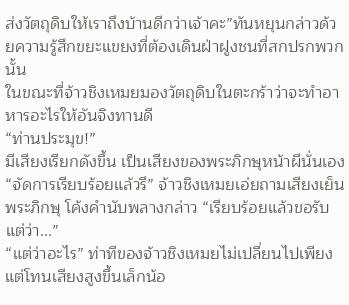ส่งวัตถุดิบให้เราถึงบ้านดีกว่าเจ้าคะ”ทันหยุนกล่าวด้วยความรู้สึกขยะแขยงที่ต้องเดินฝ่าฝูงชนที่สกปรกพวกนั้น
ในขณะที่จ้าวชิงเหมยมองวัตถุดิบในตะกร้าว่าจะทำอาหารอะไรให้อันจิงทานดี
“ท่านประมุข!”
มีเสียงเรียกดังขึ้น เป็นเสียงของพระภิกษุหน้าผีนั่นเอง
“จัดการเรียบร้อยแล้วรึ” จ้าวชิงเหมยเอ่ยถามเสียงเย็น
พระภิกษุ โค้งคำนับพลางกล่าว “เรียบร้อยแล้วขอรับ แต่ว่า...”
“แต่ว่าอะไร” ท่าทีของจ้าวชิงเหมยไม่เปลี่ยนไปเพียงแต่โทนเสียงสูงขึ้นเล็กน้อ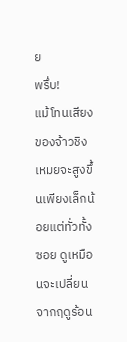ย
พรึ่บ!
แม้โทนเสียงของจ้าวชิงเหมยจะสูงขึ้นเพียงเล็กน้อยแต่ทั่วทั้งซอย ดูเหมือนจะเปลี่ยนจากฤดูร้อน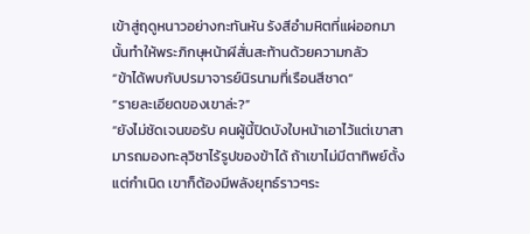เข้าสู่ฤดูหนาวอย่างกะทันหัน รังสีอำมหิตที่แผ่ออกมานั้นทำให้พระภิกษุหน้าผีสั่นสะท้านด้วยความกลัว
“ข้าได้พบกับปรมาจารย์นิรนามที่เรือนสีชาด”
“รายละเอียดของเขาล่ะ?”
“ยังไม่ชัดเจนขอรับ คนผู้นี้ปิดบังใบหน้าเอาไว้แต่เขาสามารถมองทะลุวิชาไร้รูปของข้าได้ ถ้าเขาไม่มีตาทิพย์ตั้งแต่กำเนิด เขาก็ต้องมีพลังยุทธ์ราวๆระ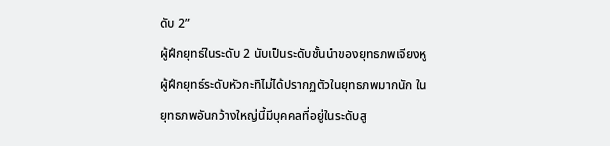ดับ 2”
ผู้ฝึกยุทธ์ในระดับ 2 นับเป็นระดับชั้นนำของยุทธภพเจียงหู ผู้ฝึกยุทธ์ระดับหัวกะทิไม่ได้ปรากฏตัวในยุทธภพมากนัก ในยุทธภพอันกว้างใหญ่นี้มีบุคคลที่อยู่ในระดับสู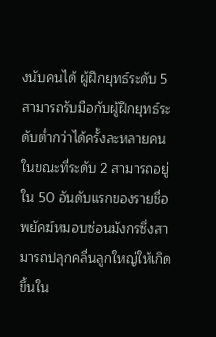งนับคนได้ ผู้ฝึกยุทธ์ระดับ 5 สามารถรับมือกับผู้ฝึกยุทธ์ระดับต่ำกว่าได้ครั้งละหลายคน ในขณะที่ระดับ 2 สามารถอยู่ใน 50 อันดับแรกของรายชื่อพยัคฆ์หมอบซ่อนมังกรซึ่งสามารถปลุกคลื่นลูกใหญ่ให้เกิดขึ้นใน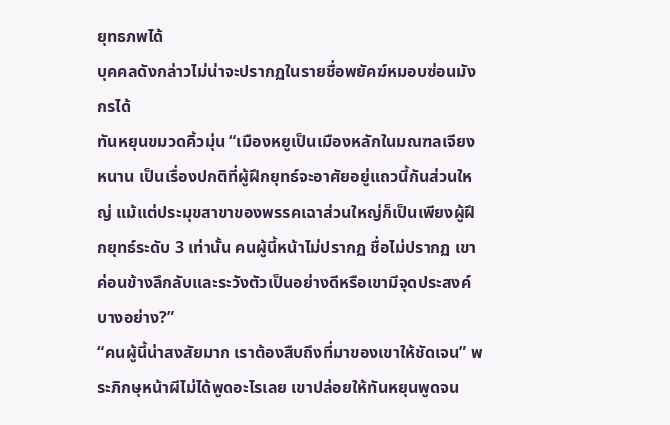ยุทธภพได้
บุคคลดังกล่าวไม่น่าจะปรากฏในรายชื่อพยัคฆ์หมอบซ่อนมังกรได้
ทันหยุนขมวดคิ้วมุ่น “เมืองหยูเป็นเมืองหลักในมณฑลเจียงหนาน เป็นเรื่องปกติที่ผู้ฝึกยุทธ์จะอาศัยอยู่แถวนี้กันส่วนใหญ่ แม้แต่ประมุขสาขาของพรรคเฉาส่วนใหญ่ก็เป็นเพียงผู้ฝึกยุทธ์ระดับ 3 เท่านั้น คนผู้นี้หน้าไม่ปรากฏ ชื่อไม่ปรากฏ เขาค่อนข้างลึกลับและระวังตัวเป็นอย่างดีหรือเขามีจุดประสงค์บางอย่าง?”
“คนผู้นี้น่าสงสัยมาก เราต้องสืบถึงที่มาของเขาให้ชัดเจน” พระภิกษุหน้าผีไม่ได้พูดอะไรเลย เขาปล่อยให้ทันหยุนพูดจน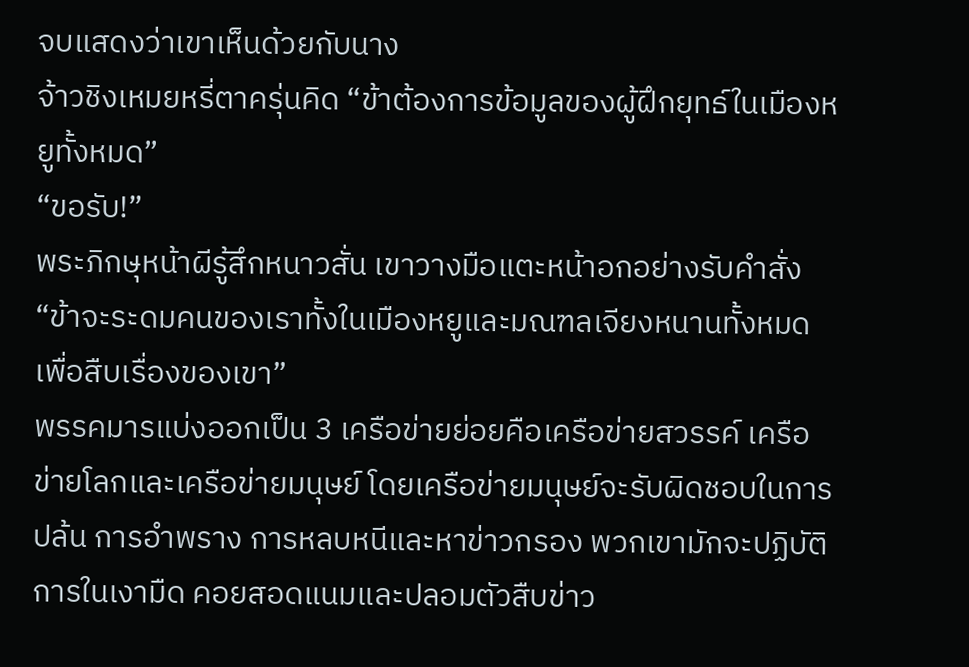จบแสดงว่าเขาเห็นด้วยกับนาง
จ้าวชิงเหมยหรี่ตาครุ่นคิด “ข้าต้องการข้อมูลของผู้ฝึกยุทธ์ในเมืองหยูทั้งหมด”
“ขอรับ!”
พระภิกษุหน้าผีรู้สึกหนาวสั่น เขาวางมือแตะหน้าอกอย่างรับคำสั่ง “ข้าจะระดมคนของเราทั้งในเมืองหยูและมณฑลเจียงหนานทั้งหมดเพื่อสืบเรื่องของเขา”
พรรคมารแบ่งออกเป็น 3 เครือข่ายย่อยคือเครือข่ายสวรรค์ เครือข่ายโลกและเครือข่ายมนุษย์ โดยเครือข่ายมนุษย์จะรับผิดชอบในการปล้น การอำพราง การหลบหนีและหาข่าวกรอง พวกเขามักจะปฏิบัติการในเงามืด คอยสอดแนมและปลอมตัวสืบข่าว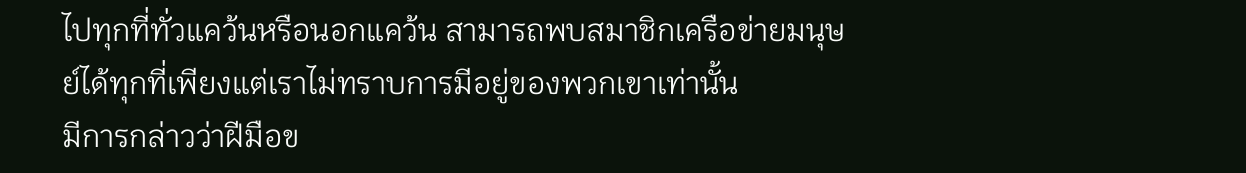ไปทุกที่ทั่วแคว้นหรือนอกแคว้น สามารถพบสมาชิกเครือข่ายมนุษย์ได้ทุกที่เพียงแต่เราไม่ทราบการมีอยู่ของพวกเขาเท่านั้น
มีการกล่าวว่าฝีมือข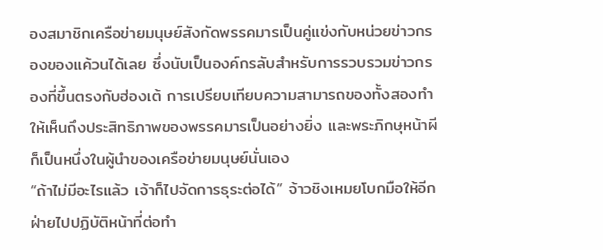องสมาชิกเครือข่ายมนุษย์สังกัดพรรคมารเป็นคู่แข่งกับหน่วยข่าวกรองของแค้วนได้เลย ซึ่งนับเป็นองค์กรลับสำหรับการรวบรวมข่าวกรองที่ขึ้นตรงกับฮ่องเต้ การเปรียบเทียบความสามารถของทั้งสองทำให้เห็นถึงประสิทธิภาพของพรรคมารเป็นอย่างยิ่ง และพระภิกษุหน้าผีก็เป็นหนึ่งในผู้นำของเครือข่ายมนุษย์นั่นเอง
“ถ้าไม่มีอะไรแล้ว เจ้าก็ไปจัดการธุระต่อได้” จ้าวชิงเหมยโบกมือให้อีกฝ่ายไปปฏิบัติหน้าที่ต่อทำ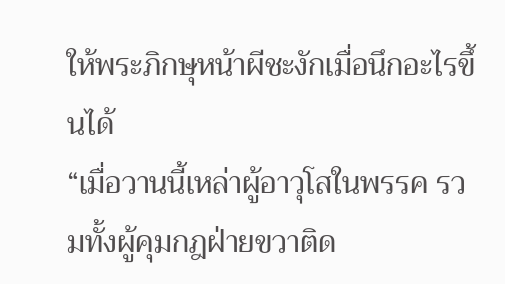ให้พระภิกษุหน้าผีชะงักเมื่อนึกอะไรขึ้นได้
“เมื่อวานนี้เหล่าผู้อาวุโสในพรรค รวมทั้งผู้คุมกฎฝ่ายขวาติด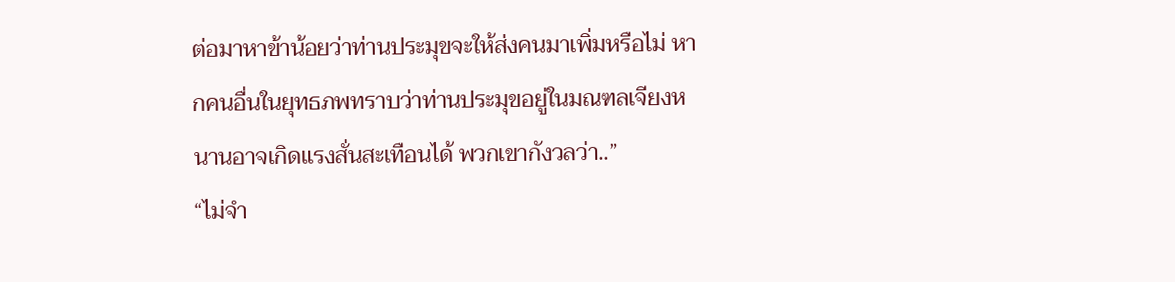ต่อมาหาข้าน้อยว่าท่านประมุขจะให้ส่งคนมาเพิ่มหรือไม่ หากคนอื่นในยุทธภพทราบว่าท่านประมุขอยู่ในมณฑลเจียงหนานอาจเกิดแรงสั่นสะเทือนได้ พวกเขากังวลว่า..”
“ไม่จำ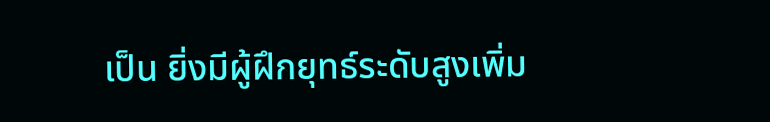เป็น ยิ่งมีผู้ฝึกยุทธ์ระดับสูงเพิ่ม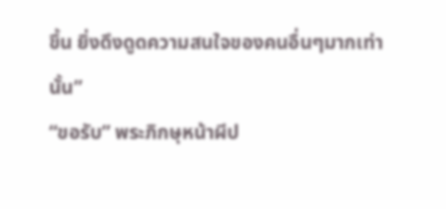ขึ้น ยิ่งดึงดูดความสนใจของคนอื่นๆมากเท่านั้น”
“ขอรับ” พระภิกษุหน้าผีป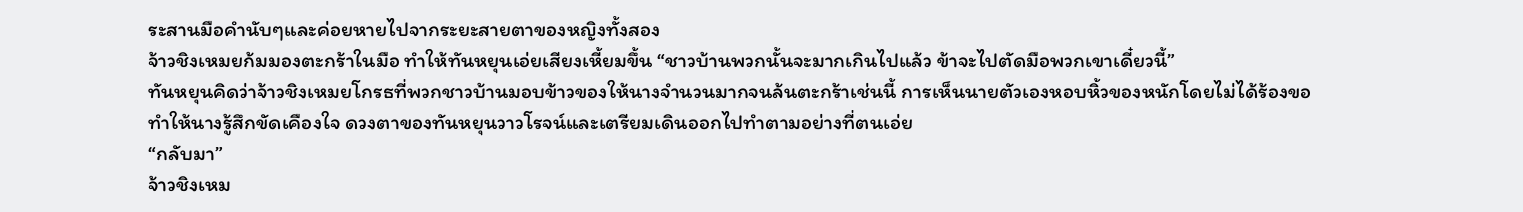ระสานมือคำนับๆและค่อยหายไปจากระยะสายตาของหญิงทั้งสอง
จ้าวชิงเหมยก้มมองตะกร้าในมือ ทำให้ทันหยุนเอ่ยเสียงเหี้ยมขึ้น “ชาวบ้านพวกนั้นจะมากเกินไปแล้ว ข้าจะไปตัดมือพวกเขาเดี๋ยวนี้”
ทันหยุนคิดว่าจ้าวชิงเหมยโกรธที่พวกชาวบ้านมอบข้าวของให้นางจำนวนมากจนล้นตะกร้าเช่นนี้ การเห็นนายตัวเองหอบหิ้วของหนักโดยไม่ได้ร้องขอทำให้นางรู้สึกขัดเคืองใจ ดวงตาของทันหยุนวาวโรจน์และเตรียมเดินออกไปทำตามอย่างที่ตนเอ่ย
“กลับมา”
จ้าวชิงเหม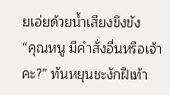ยเอ่ยด้วยน้ำเสียงขึงขัง
“คุณหนู มีคำสั่งอื่นหรือเจ้าคะ?” ทันหยุนชะงักฝีเท้า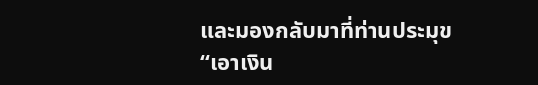และมองกลับมาที่ท่านประมุข
“เอาเงิน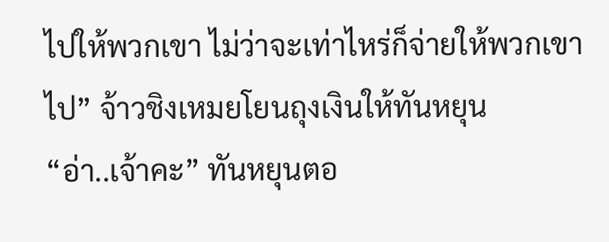ไปให้พวกเขา ไม่ว่าจะเท่าไหร่ก็จ่ายให้พวกเขาไป” จ้าวชิงเหมยโยนถุงเงินให้ทันหยุน
“อ่า..เจ้าคะ” ทันหยุนตอ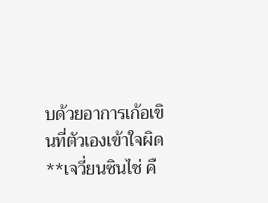บด้วยอาการเก้อเขินที่ตัวเองเข้าใจผิด
**เจวี่ยนซินไช่ คื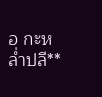อ กะหล่ำปลี**